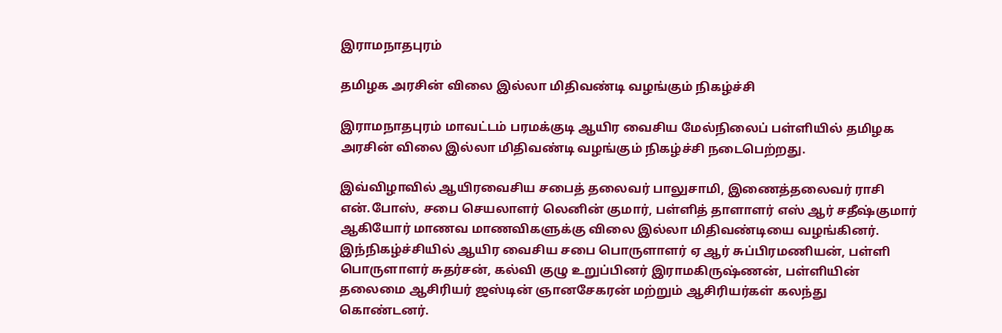இராமநாதபுரம்

தமிழக அரசின் விலை இல்லா மிதிவண்டி வழங்கும் நிகழ்ச்சி

இராமநாதபுரம் மாவட்டம் பரமக்குடி ஆயிர வைசிய மேல்நிலைப் பள்ளியில் தமிழக அரசின் விலை இல்லா மிதிவண்டி வழங்கும் நிகழ்ச்சி நடைபெற்றது.

இவ்விழாவில் ஆயிரவைசிய சபைத் தலைவர் பாலுசாமி, இணைத்தலைவர் ராசி என்.போஸ், சபை செயலாளர் லெனின் குமார், பள்ளித் தாளாளர் எஸ் ஆர் சதீஷ்குமார் ஆகியோர் மாணவ மாணவிகளுக்கு விலை இல்லா மிதிவண்டியை வழங்கினர். இந்நிகழ்ச்சியில் ஆயிர வைசிய சபை பொருளாளர் ஏ ஆர் சுப்பிரமணியன், பள்ளி பொருளாளர் சுதர்சன், கல்வி குழு உறுப்பினர் இராமகிருஷ்ணன், பள்ளியின் தலைமை ஆசிரியர் ஜஸ்டின் ஞானசேகரன் மற்றும் ஆசிரியர்கள் கலந்து கொண்டனர்.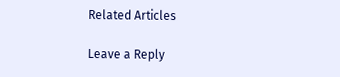Related Articles

Leave a Reply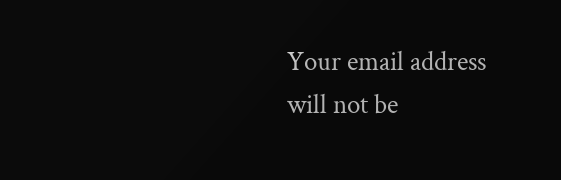Your email address will not be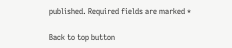published. Required fields are marked *

Back to top button